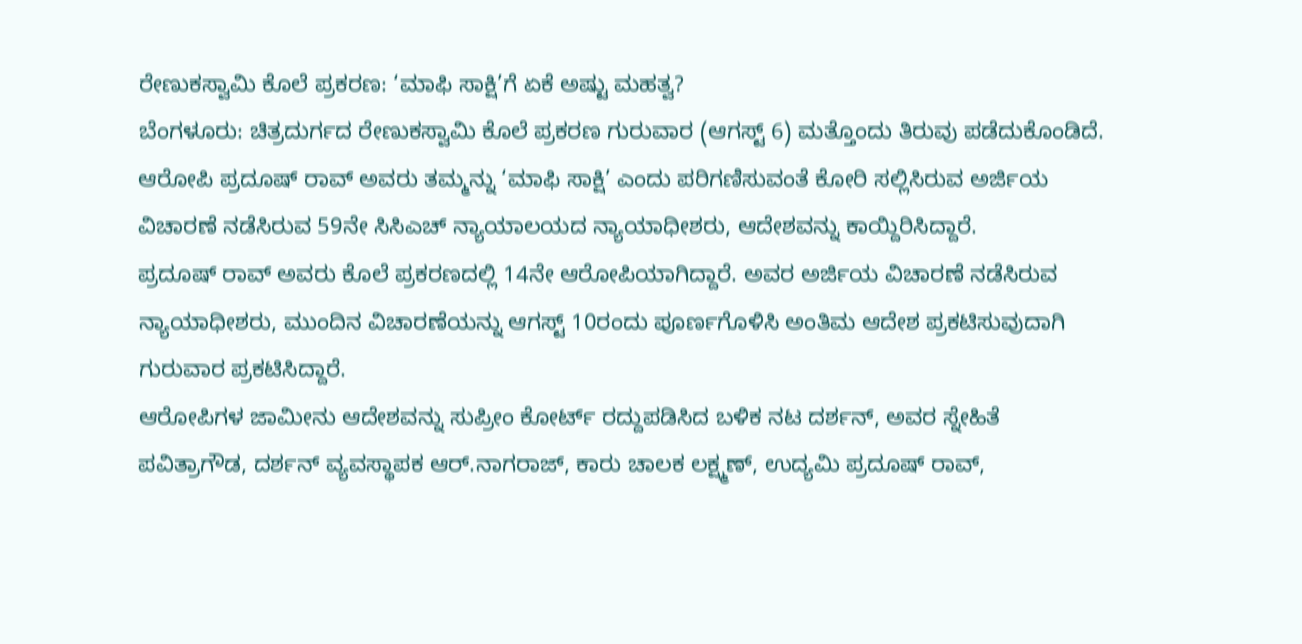ರೇಣುಕಸ್ವಾಮಿ ಕೊಲೆ ಪ್ರಕರಣ: ‘ಮಾಫಿ ಸಾಕ್ಷಿ’ಗೆ ಏಕೆ ಅಷ್ಟು ಮಹತ್ವ?
ಬೆಂಗಳೂರು: ಚಿತ್ರದುರ್ಗದ ರೇಣುಕಸ್ವಾಮಿ ಕೊಲೆ ಪ್ರಕರಣ ಗುರುವಾರ (ಆಗಸ್ಟ್ 6) ಮತ್ತೊಂದು ತಿರುವು ಪಡೆದುಕೊಂಡಿದೆ. ಆರೋಪಿ ಪ್ರದೂಷ್ ರಾವ್ ಅವರು ತಮ್ಮನ್ನು ‘ಮಾಫಿ ಸಾಕ್ಷಿ’ ಎಂದು ಪರಿಗಣಿಸುವಂತೆ ಕೋರಿ ಸಲ್ಲಿಸಿರುವ ಅರ್ಜಿಯ ವಿಚಾರಣೆ ನಡೆಸಿರುವ 59ನೇ ಸಿಸಿಎಚ್ ನ್ಯಾಯಾಲಯದ ನ್ಯಾಯಾಧೀಶರು, ಆದೇಶವನ್ನು ಕಾಯ್ದಿರಿಸಿದ್ದಾರೆ.
ಪ್ರದೂಷ್ ರಾವ್ ಅವರು ಕೊಲೆ ಪ್ರಕರಣದಲ್ಲಿ 14ನೇ ಆರೋಪಿಯಾಗಿದ್ದಾರೆ. ಅವರ ಅರ್ಜಿಯ ವಿಚಾರಣೆ ನಡೆಸಿರುವ ನ್ಯಾಯಾಧೀಶರು, ಮುಂದಿನ ವಿಚಾರಣೆಯನ್ನು ಆಗಸ್ಟ್ 10ರಂದು ಪೂರ್ಣಗೊಳಿಸಿ ಅಂತಿಮ ಆದೇಶ ಪ್ರಕಟಿಸುವುದಾಗಿ ಗುರುವಾರ ಪ್ರಕಟಿಸಿದ್ದಾರೆ.
ಆರೋಪಿಗಳ ಜಾಮೀನು ಆದೇಶವನ್ನು ಸುಪ್ರೀಂ ಕೋರ್ಟ್ ರದ್ದುಪಡಿಸಿದ ಬಳಿಕ ನಟ ದರ್ಶನ್, ಅವರ ಸ್ನೇಹಿತೆ ಪವಿತ್ರಾಗೌಡ, ದರ್ಶನ್ ವ್ಯವಸ್ಥಾಪಕ ಆರ್.ನಾಗರಾಜ್, ಕಾರು ಚಾಲಕ ಲಕ್ಷ್ಮಣ್, ಉದ್ಯಮಿ ಪ್ರದೂಷ್ ರಾವ್,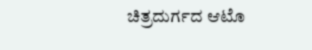ಚಿತ್ರದುರ್ಗದ ಆಟೊ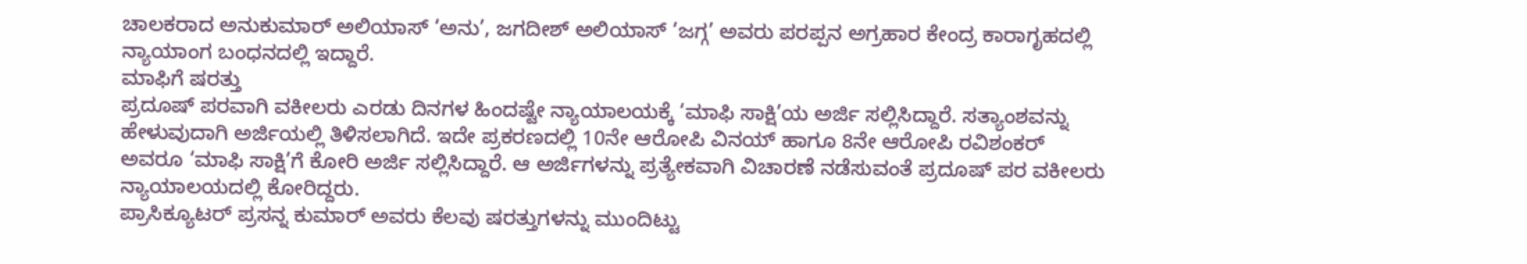ಚಾಲಕರಾದ ಅನುಕುಮಾರ್ ಅಲಿಯಾಸ್ ‘ಅನು’, ಜಗದೀಶ್ ಅಲಿಯಾಸ್ ‘ಜಗ್ಗ’ ಅವರು ಪರಪ್ಪನ ಅಗ್ರಹಾರ ಕೇಂದ್ರ ಕಾರಾಗೃಹದಲ್ಲಿ ನ್ಯಾಯಾಂಗ ಬಂಧನದಲ್ಲಿ ಇದ್ದಾರೆ.
ಮಾಫಿಗೆ ಷರತ್ತು
ಪ್ರದೂಷ್ ಪರವಾಗಿ ವಕೀಲರು ಎರಡು ದಿನಗಳ ಹಿಂದಷ್ಟೇ ನ್ಯಾಯಾಲಯಕ್ಕೆ ‘ಮಾಫಿ ಸಾಕ್ಷಿ’ಯ ಅರ್ಜಿ ಸಲ್ಲಿಸಿದ್ದಾರೆ. ಸತ್ಯಾಂಶವನ್ನು ಹೇಳುವುದಾಗಿ ಅರ್ಜಿಯಲ್ಲಿ ತಿಳಿಸಲಾಗಿದೆ. ಇದೇ ಪ್ರಕರಣದಲ್ಲಿ 10ನೇ ಆರೋಪಿ ವಿನಯ್ ಹಾಗೂ 8ನೇ ಆರೋಪಿ ರವಿಶಂಕರ್ ಅವರೂ ‘ಮಾಫಿ ಸಾಕ್ಷಿ’ಗೆ ಕೋರಿ ಅರ್ಜಿ ಸಲ್ಲಿಸಿದ್ದಾರೆ. ಆ ಅರ್ಜಿಗಳನ್ನು ಪ್ರತ್ಯೇಕವಾಗಿ ವಿಚಾರಣೆ ನಡೆಸುವಂತೆ ಪ್ರದೂಷ್ ಪರ ವಕೀಲರು ನ್ಯಾಯಾಲಯದಲ್ಲಿ ಕೋರಿದ್ದರು.
ಪ್ರಾಸಿಕ್ಯೂಟರ್ ಪ್ರಸನ್ನ ಕುಮಾರ್ ಅವರು ಕೆಲವು ಷರತ್ತುಗಳನ್ನು ಮುಂದಿಟ್ಟು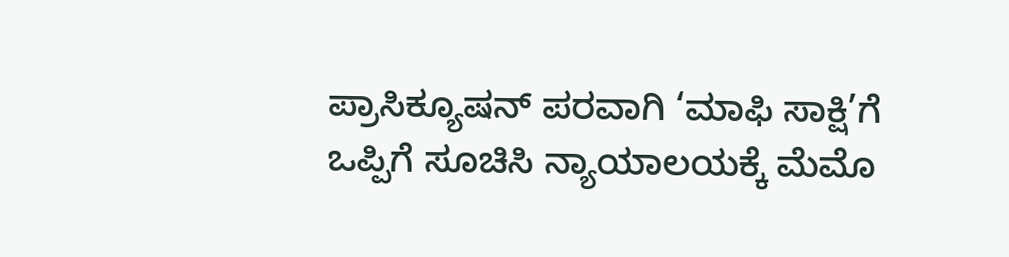ಪ್ರಾಸಿಕ್ಯೂಷನ್ ಪರವಾಗಿ ‘ಮಾಫಿ ಸಾಕ್ಷಿ’ಗೆ ಒಪ್ಪಿಗೆ ಸೂಚಿಸಿ ನ್ಯಾಯಾಲಯಕ್ಕೆ ಮೆಮೊ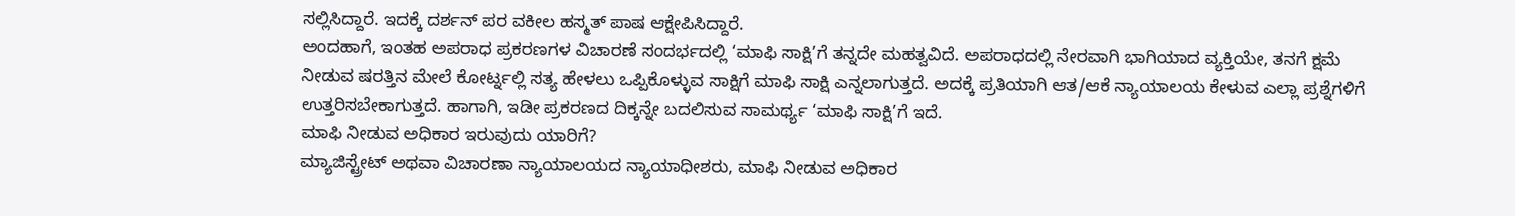ಸಲ್ಲಿಸಿದ್ದಾರೆ. ಇದಕ್ಕೆ ದರ್ಶನ್ ಪರ ವಕೀಲ ಹಸ್ಮತ್ ಪಾಷ ಆಕ್ಷೇಪಿಸಿದ್ದಾರೆ.
ಅಂದಹಾಗೆ, ಇಂತಹ ಅಪರಾಧ ಪ್ರಕರಣಗಳ ವಿಚಾರಣೆ ಸಂದರ್ಭದಲ್ಲಿ ‘ಮಾಫಿ ಸಾಕ್ಷಿ’ಗೆ ತನ್ನದೇ ಮಹತ್ವವಿದೆ. ಅಪರಾಧದಲ್ಲಿ ನೇರವಾಗಿ ಭಾಗಿಯಾದ ವ್ಯಕ್ತಿಯೇ, ತನಗೆ ಕ್ಷಮೆ ನೀಡುವ ಷರತ್ತಿನ ಮೇಲೆ ಕೋರ್ಟ್ನಲ್ಲಿ ಸತ್ಯ ಹೇಳಲು ಒಪ್ಪಿಕೊಳ್ಳುವ ಸಾಕ್ಷಿಗೆ ಮಾಫಿ ಸಾಕ್ಷಿ ಎನ್ನಲಾಗುತ್ತದೆ. ಅದಕ್ಕೆ ಪ್ರತಿಯಾಗಿ ಆತ/ಆಕೆ ನ್ಯಾಯಾಲಯ ಕೇಳುವ ಎಲ್ಲಾ ಪ್ರಶ್ನೆಗಳಿಗೆ ಉತ್ತರಿಸಬೇಕಾಗುತ್ತದೆ. ಹಾಗಾಗಿ, ಇಡೀ ಪ್ರಕರಣದ ದಿಕ್ಕನ್ನೇ ಬದಲಿಸುವ ಸಾಮರ್ಥ್ಯ ‘ಮಾಫಿ ಸಾಕ್ಷಿ’ಗೆ ಇದೆ.
ಮಾಫಿ ನೀಡುವ ಅಧಿಕಾರ ಇರುವುದು ಯಾರಿಗೆ?
ಮ್ಯಾಜಿಸ್ಟ್ರೇಟ್ ಅಥವಾ ವಿಚಾರಣಾ ನ್ಯಾಯಾಲಯದ ನ್ಯಾಯಾಧೀಶರು, ಮಾಫಿ ನೀಡುವ ಅಧಿಕಾರ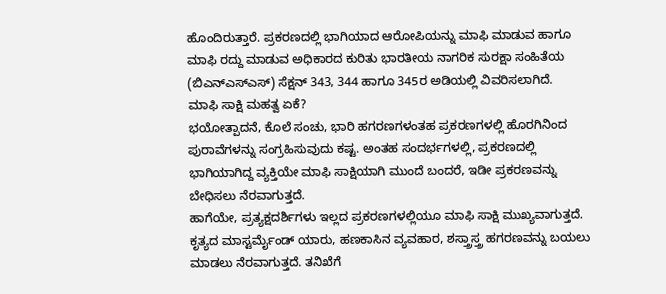ಹೊಂದಿರುತ್ತಾರೆ. ಪ್ರಕರಣದಲ್ಲಿ ಭಾಗಿಯಾದ ಆರೋಪಿಯನ್ನು ಮಾಫಿ ಮಾಡುವ ಹಾಗೂ ಮಾಫಿ ರದ್ದು ಮಾಡುವ ಅಧಿಕಾರದ ಕುರಿತು ಭಾರತೀಯ ನಾಗರಿಕ ಸುರಕ್ಷಾ ಸಂಹಿತೆಯ (ಬಿಎನ್ಎಸ್ಎಸ್) ಸೆಕ್ಷನ್ 343, 344 ಹಾಗೂ 345ರ ಅಡಿಯಲ್ಲಿ ವಿವರಿಸಲಾಗಿದೆ.
ಮಾಫಿ ಸಾಕ್ಷಿ ಮಹತ್ವ ಏಕೆ?
ಭಯೋತ್ಪಾದನೆ, ಕೊಲೆ ಸಂಚು, ಭಾರಿ ಹಗರಣಗಳಂತಹ ಪ್ರಕರಣಗಳಲ್ಲಿ ಹೊರಗಿನಿಂದ ಪುರಾವೆಗಳನ್ನು ಸಂಗ್ರಹಿಸುವುದು ಕಷ್ಟ. ಅಂತಹ ಸಂದರ್ಭಗಳಲ್ಲಿ, ಪ್ರಕರಣದಲ್ಲಿ ಭಾಗಿಯಾಗಿದ್ದ ವ್ಯಕ್ತಿಯೇ ಮಾಫಿ ಸಾಕ್ಷಿಯಾಗಿ ಮುಂದೆ ಬಂದರೆ, ಇಡೀ ಪ್ರಕರಣವನ್ನು ಬೇಧಿಸಲು ನೆರವಾಗುತ್ತದೆ.
ಹಾಗೆಯೇ, ಪ್ರತ್ಯಕ್ಷದರ್ಶಿಗಳು ಇಲ್ಲದ ಪ್ರಕರಣಗಳಲ್ಲಿಯೂ ಮಾಫಿ ಸಾಕ್ಷಿ ಮುಖ್ಯವಾಗುತ್ತದೆ. ಕೃತ್ಯದ ಮಾಸ್ಟರ್ಮೈಂಡ್ ಯಾರು, ಹಣಕಾಸಿನ ವ್ಯವಹಾರ, ಶಸ್ತ್ರಾಸ್ತ್ರ ಹಗರಣವನ್ನು ಬಯಲು ಮಾಡಲು ನೆರವಾಗುತ್ತದೆ. ತನಿಖೆಗೆ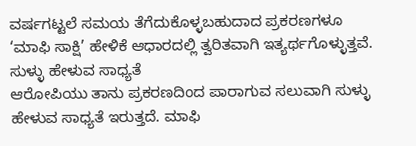ವರ್ಷಗಟ್ಟಲೆ ಸಮಯ ತೆಗೆದುಕೊಳ್ಳಬಹುದಾದ ಪ್ರಕರಣಗಳೂ ‘ಮಾಫಿ ಸಾಕ್ಷಿ’ ಹೇಳಿಕೆ ಆಧಾರದಲ್ಲಿ ತ್ವರಿತವಾಗಿ ಇತ್ಯರ್ಥಗೊಳ್ಳುತ್ತವೆ.
ಸುಳ್ಳು ಹೇಳುವ ಸಾಧ್ಯತೆ
ಆರೋಪಿಯು ತಾನು ಪ್ರಕರಣದಿಂದ ಪಾರಾಗುವ ಸಲುವಾಗಿ ಸುಳ್ಳು ಹೇಳುವ ಸಾಧ್ಯತೆ ಇರುತ್ತದೆ. ಮಾಫಿ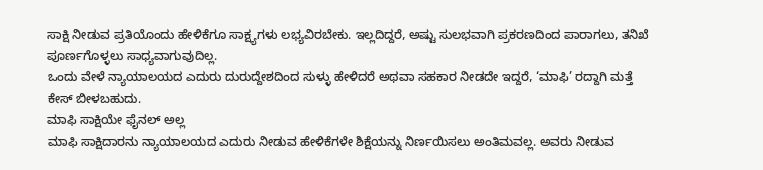ಸಾಕ್ಷಿ ನೀಡುವ ಪ್ರತಿಯೊಂದು ಹೇಳಿಕೆಗೂ ಸಾಕ್ಷ್ಯಗಳು ಲಭ್ಯವಿರಬೇಕು. ಇಲ್ಲದಿದ್ದರೆ, ಅಷ್ಟು ಸುಲಭವಾಗಿ ಪ್ರಕರಣದಿಂದ ಪಾರಾಗಲು, ತನಿಖೆ ಪೂರ್ಣಗೊಳ್ಳಲು ಸಾಧ್ಯವಾಗುವುದಿಲ್ಲ.
ಒಂದು ವೇಳೆ ನ್ಯಾಯಾಲಯದ ಎದುರು ದುರುದ್ದೇಶದಿಂದ ಸುಳ್ಳು ಹೇಳಿದರೆ ಅಥವಾ ಸಹಕಾರ ನೀಡದೇ ಇದ್ದರೆ, ‘ಮಾಫಿ’ ರದ್ದಾಗಿ ಮತ್ತೆ ಕೇಸ್ ಬೀಳಬಹುದು.
ಮಾಫಿ ಸಾಕ್ಷಿಯೇ ಫೈನಲ್ ಅಲ್ಲ
ಮಾಫಿ ಸಾಕ್ಷಿದಾರನು ನ್ಯಾಯಾಲಯದ ಎದುರು ನೀಡುವ ಹೇಳಿಕೆಗಳೇ ಶಿಕ್ಷೆಯನ್ನು ನಿರ್ಣಯಿಸಲು ಅಂತಿಮವಲ್ಲ. ಅವರು ನೀಡುವ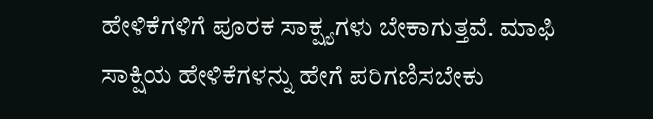ಹೇಳಿಕೆಗಳಿಗೆ ಪೂರಕ ಸಾಕ್ಷ್ಯಗಳು ಬೇಕಾಗುತ್ತವೆ. ಮಾಫಿ ಸಾಕ್ಷಿಯ ಹೇಳಿಕೆಗಳನ್ನು ಹೇಗೆ ಪರಿಗಣಿಸಬೇಕು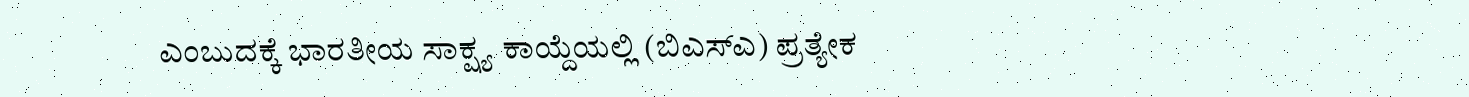ಎಂಬುದಕ್ಕೆ ಭಾರತೀಯ ಸಾಕ್ಷ್ಯ ಕಾಯ್ದೆಯಲ್ಲಿ (ಬಿಎಸ್ಎ) ಪ್ರತ್ಯೇಕ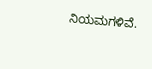ನಿಯಮಗಳಿವೆ.